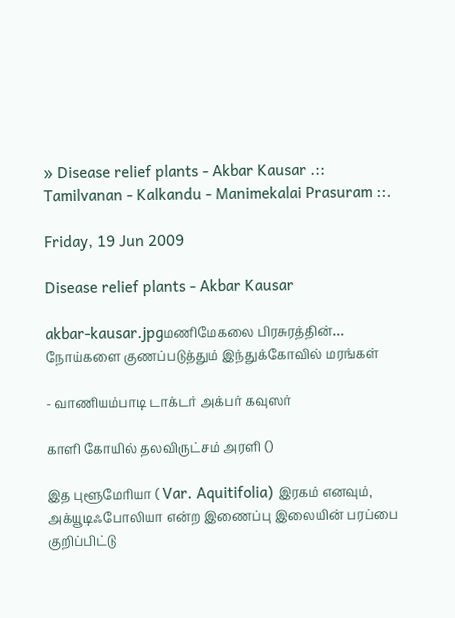» Disease relief plants - Akbar Kausar .:: Tamilvanan - Kalkandu - Manimekalai Prasuram ::.

Friday, 19 Jun 2009

Disease relief plants - Akbar Kausar

akbar-kausar.jpgமணிமேகலை பிரசுரத்தின்…
நோய்களை குணப்படுத்தும் இந்துக்கோவில் மரங்கள்

- வாணியம்பாடி டாக்டர் அக்பர் கவுஸர்

காளி கோயில் தலவிருட்சம் அரளி ()

இத புளூமேரியா ( Var. Aquitifolia) இரகம் எனவும், அக்யூடிஃபோலியா என்ற இணைப்பு இலையின் பரப்பை குறிப்பிட்டு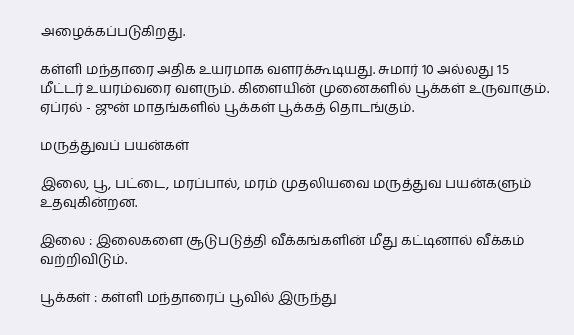அழைக்கப்படுகிறது.

கள்ளி மந்தாரை அதிக உயரமாக வளரக்கூடியது. சுமார் 10 அல்லது 15 மீட்டர் உயரம்வரை வளரும். கிளையின் முனைகளில் பூக்கள் உருவாகும். ஏப்ரல் - ஜுன் மாதங்களில் பூக்கள் பூக்கத் தொடங்கும்.

மருத்துவப் பயன்கள்

இலை, பூ, பட்டை, மரப்பால், மரம் முதலியவை மருத்துவ பயன்களும் உதவுகின்றன.

இலை : இலைகளை சூடுபடுத்தி வீக்கங்களின் மீது கட்டினால் வீக்கம் வற்றிவிடும்.

பூக்கள் : கள்ளி மந்தாரைப் பூவில் இருந்து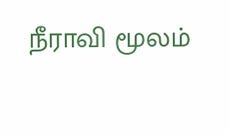நீராவி மூலம்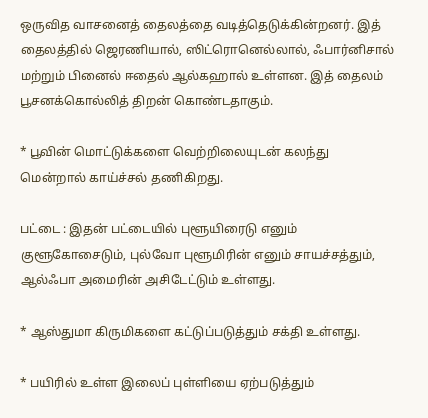ஒருவித வாசனைத் தைலத்தை வடித்தெடுக்கின்றனர். இத் தைலத்தில் ஜெரணியால், ஸிட்ரொனெல்லால், ஃபார்னிசால் மற்றும் பினைல் ஈதைல் ஆல்கஹால் உள்ளன. இத் தைலம் பூசனக்கொல்லித் திறன் கொண்டதாகும்.

* பூவின் மொட்டுக்களை வெற்றிலையுடன் கலந்து மென்றால் காய்ச்சல் தணிகிறது.

பட்டை : இதன் பட்டையில் புளூயிரைடு எனும் குளூகோசைடும், புல்வோ புளூமிரின் எனும் சாயச்சத்தும், ஆல்ஃபா அமைரின் அசிடேட்டும் உள்ளது.

* ஆஸ்துமா கிருமிகளை கட்டுப்படுத்தும் சக்தி உள்ளது.

* பயிரில் உள்ள இலைப் புள்ளியை ஏற்படுத்தும்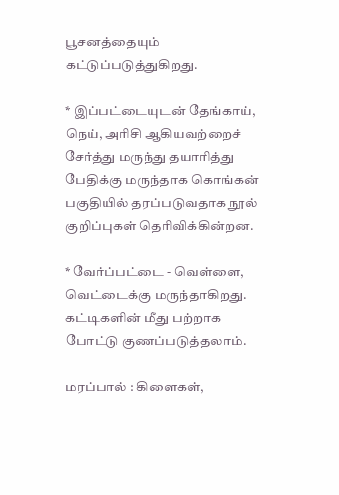பூசனத்தையும் கட்டுப்படுத்துகிறது.

* இப்பட்டையுடன் தேங்காய், நெய், அரிசி ஆகியவற்றைச் சேர்த்து மருந்து தயாரித்து பேதிக்கு மருந்தாக கொங்கன் பகுதியில் தரப்படுவதாக நூல் குறிப்புகள் தெரிவிக்கின்றன.

* வேர்ப்பட்டை - வெள்ளை, வெட்டைக்கு மருந்தாகிறது. கட்டிகளின் மீது பற்றாக போட்டு குணப்படுத்தலாம்.

மரப்பால் : கிளைகள்,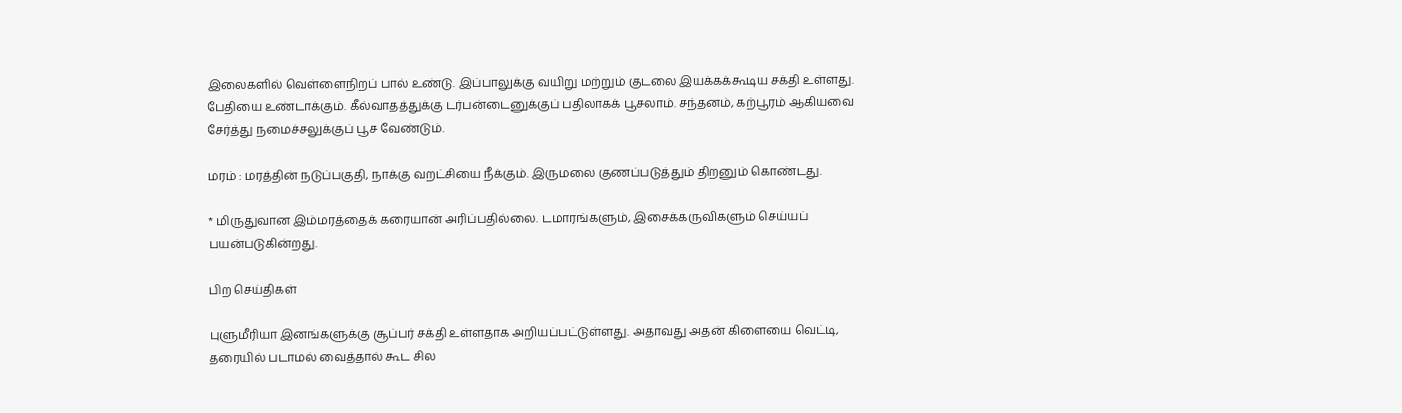இலைகளில் வெள்ளைநிறப் பால் உண்டு. இப்பாலுக்கு வயிறு மற்றும் குடலை இயக்கக்கூடிய சக்தி உள்ளது. பேதியை உண்டாக்கும். கீல்வாதத்துக்கு டர்பன்டைனுக்குப் பதிலாகக் பூசலாம். சந்தனம், கற்பூரம் ஆகியவை சேர்த்து நமைச்சலுக்குப் பூச வேண்டும்.

மரம் : மரத்தின் நடுப்பகுதி, நாக்கு வறட்சியை நீக்கும். இருமலை குணப்படுத்தும் திறனும் கொண்டது.

* மிருதுவான இம்மரத்தைக் கரையான் அரிப்பதில்லை. டமாரங்களும், இசைக்கருவிகளும் செய்யப் பயன்படுகின்றது.

பிற செய்திகள்

புளுமீரியா இனங்களுக்கு சூப்பர் சக்தி உள்ளதாக அறியப்பட்டுள்ளது. அதாவது அதன் கிளையை வெட்டி, தரையில் படாமல் வைத்தால் கூட சில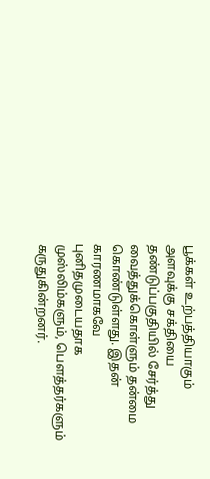பூக்கள் உற்பத்தியாகும் அளவுக்கு சக்தியை தண்டுப்பகுதியில் சேர்த்து வைத்துக்கொள்ளும் தன்மை கொண்டுள்ளது. இதன் காரணமாகவே புனிதமுடையதாக முஸ்லிம்களும், பெளத்தர்களும் கருதுகின்றனர்.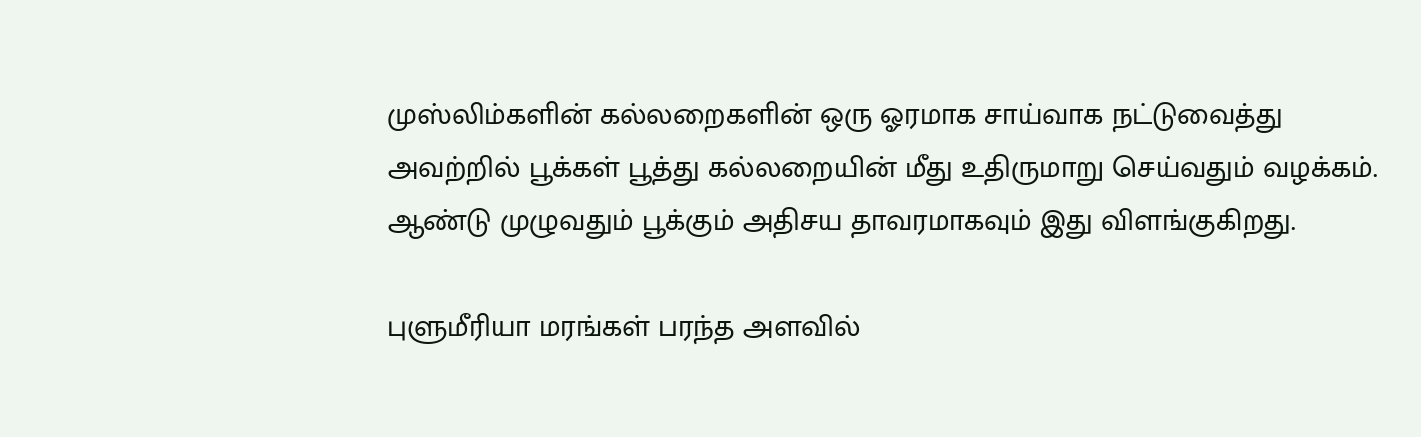முஸ்லிம்களின் கல்லறைகளின் ஒரு ஓரமாக சாய்வாக நட்டுவைத்து அவற்றில் பூக்கள் பூத்து கல்லறையின் மீது உதிருமாறு செய்வதும் வழக்கம். ஆண்டு முழுவதும் பூக்கும் அதிசய தாவரமாகவும் இது விளங்குகிறது.

புளுமீரியா மரங்கள் பரந்த அளவில்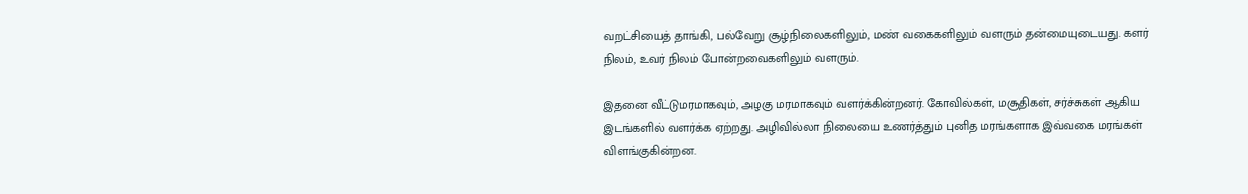வறட்சியைத் தாங்கி, பல்வேறு சூழ்நிலைகளிலும், மண் வகைகளிலும் வளரும் தன்மையுடையது. களர் நிலம், உவர் நிலம் போன்றவைகளிலும் வளரும்.

இதனை வீட்டுமரமாகவும், அழகு மரமாகவும் வளர்க்கின்றனர். கோவில்கள், மசூதிகள், சர்ச்சுகள் ஆகிய இடங்களில் வளர்க்க ஏற்றது. அழிவில்லா நிலையை உணர்த்தும் புனித மரங்களாக இவ்வகை மரங்கள் விளங்குகின்றன.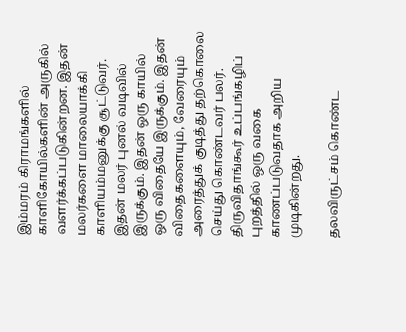இம்மரம் கிராமங்களில் காளிகோயில்களின் அருகில் வளர்க்கப்படுகின்றன. இதன் மலர்களை மாலையாக்கி காளியம்மனுக்கு சூட்டுவர். இதன் மலர் புனல் வடிவில் இருக்கும். இதன் ஒரு காயில் ஒரு விதையே இருக்கும். இதன் விதைகளையும், வேரையும் அரைத்துக் குடித்து தற்கொலை செய்து கொண்டவர் பலர். திருவிதாங்கூர் உப்பங்கழிப் புறத்தில் ஒரு வகை காணப்படுவதாக அறிய முடிகின்றது.

தலவிருட்சம் கொண்ட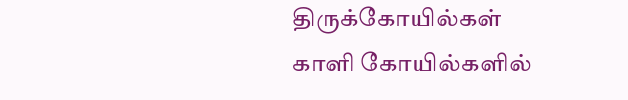திருக்கோயில்கள்
காளி கோயில்களில்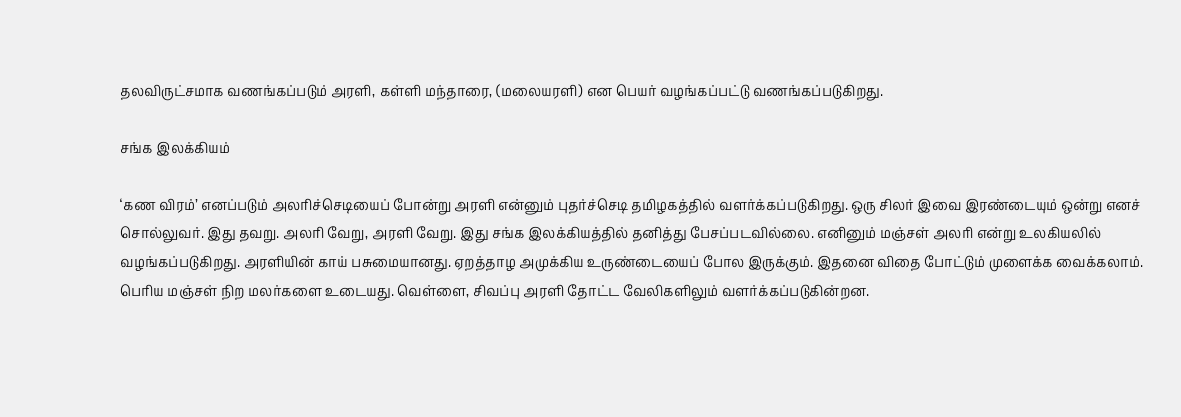தலவிருட்சமாக வணங்கப்படும் அரளி, கள்ளி மந்தாரை, (மலையரளி) என பெயர் வழங்கப்பட்டு வணங்கப்படுகிறது.

சங்க இலக்கியம்

‘கண விரம்’ எனப்படும் அலரிச்செடியைப் போன்று அரளி என்னும் புதர்ச்செடி தமிழகத்தில் வளர்க்கப்படுகிறது. ஒரு சிலர் இவை இரண்டையும் ஒன்று எனச் சொல்லுவர். இது தவறு. அலரி வேறு, அரளி வேறு. இது சங்க இலக்கியத்தில் தனித்து பேசப்படவில்லை. எனினும் மஞ்சள் அலரி என்று உலகியலில் வழங்கப்படுகிறது. அரளியின் காய் பசுமையானது. ஏறத்தாழ அமுக்கிய உருண்டையைப் போல இருக்கும். இதனை விதை போட்டும் முளைக்க வைக்கலாம். பெரிய மஞ்சள் நிற மலர்களை உடையது. வெள்ளை, சிவப்பு அரளி தோட்ட வேலிகளிலும் வளர்க்கப்படுகின்றன.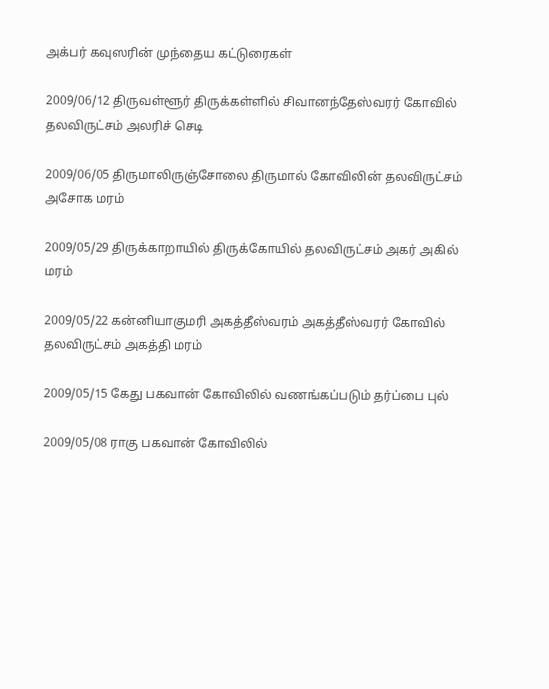அக்பர் கவுஸரின் முந்தைய கட்டுரைகள்

2009/06/12 திருவள்ளூர் திருக்கள்ளில் சிவானந்தேஸ்வரர் கோவில் தலவிருட்சம் அலரிச் செடி

2009/06/05 திருமாலிருஞ்சோலை திருமால் கோவிலின் தலவிருட்சம் அசோக மரம்

2009/05/29 திருக்காறாயில் திருக்கோயில் தலவிருட்சம் அகர் அகில் மரம்

2009/05/22 கன்னியாகுமரி அகத்தீஸ்வரம் அகத்தீஸ்வரர் கோவில் தலவிருட்சம் அகத்தி மரம்

2009/05/15 கேது பகவான் கோவிலில் வணங்கப்படும் தர்ப்பை புல்

2009/05/08 ராகு பகவான் கோவிலில்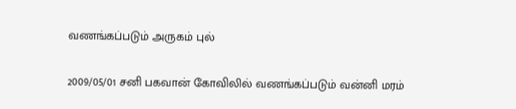வணங்கப்படும் அருகம் புல்

2009/05/01 சனி பகவான் கோவிலில் வணங்கப்படும் வன்னி மரம்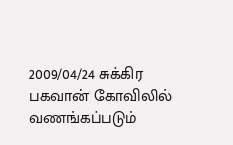2009/04/24 சுக்கிர பகவான் கோவிலில் வணங்கப்படும்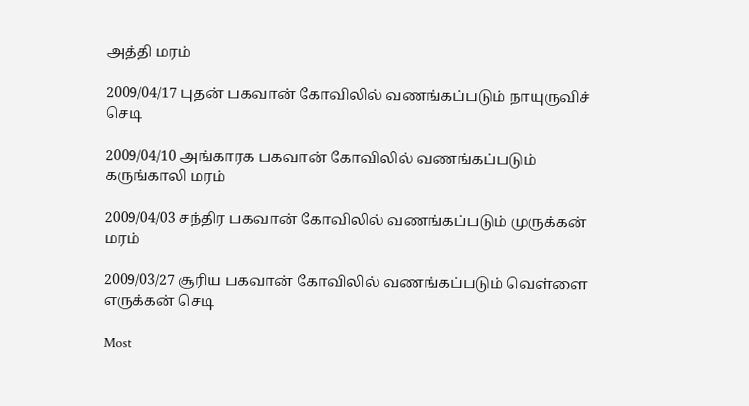அத்தி மரம்

2009/04/17 புதன் பகவான் கோவிலில் வணங்கப்படும் நாயுருவிச் செடி

2009/04/10 அங்காரக பகவான் கோவிலில் வணங்கப்படும் கருங்காலி மரம்

2009/04/03 சந்திர பகவான் கோவிலில் வணங்கப்படும் முருக்கன் மரம்

2009/03/27 சூரிய பகவான் கோவிலில் வணங்கப்படும் வெள்ளை எருக்கன் செடி

Most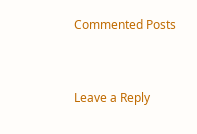Commented Posts


Leave a Reply